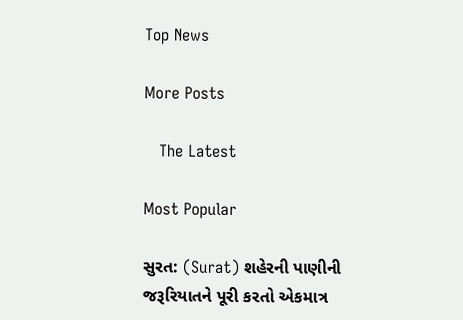Top News

More Posts

   The Latest

Most Popular

સુરત: (Surat) શહેરની પાણીની જરૂરિયાતને પૂરી કરતો એકમાત્ર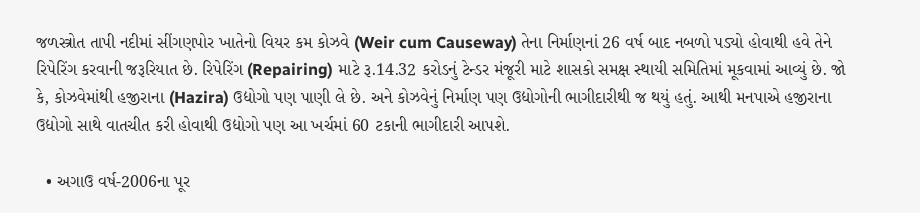જળસ્ત્રોત તાપી નદીમાં સીંગણપોર ખાતેનો વિયર કમ કોઝવે (Weir cum Causeway) તેના નિર્માણનાં 26 વર્ષ બાદ નબળો પડ્યો હોવાથી હવે તેને રિપેરિંગ કરવાની જરૂરિયાત છે. રિપેરિંગ (Repairing) માટે રૂ.14.32 કરોડનું ટેન્ડર મંજૂરી માટે શાસકો સમક્ષ સ્થાયી સમિતિમાં મૂકવામાં આવ્યું છે. જો કે, કોઝવેમાંથી હજીરાના (Hazira) ઉદ્યોગો પણ પાણી લે છે. અને કોઝવેનું નિર્માણ પણ ઉદ્યોગોની ભાગીદારીથી જ થયું હતું. આથી મનપાએ હજીરાના ઉદ્યોગો સાથે વાતચીત કરી હોવાથી ઉદ્યોગો પણ આ ખર્ચમાં 60 ટકાની ભાગીદારી આપશે.

  • અગાઉ વર્ષ-2006ના પૂર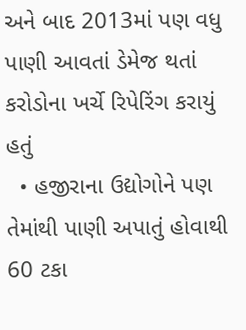અને બાદ 2013માં પણ વધુ પાણી આવતાં ડેમેજ થતાં કરોડોના ખર્ચે રિપેરિંગ કરાયું હતું
  • હજીરાના ઉદ્યોગોને પણ તેમાંથી પાણી અપાતું હોવાથી 60 ટકા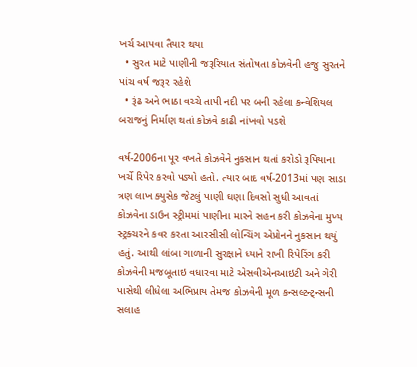ખર્ચ આપવા તૈયાર થયા
  • સુરત માટે પાણીની જરૂરિયાત સંતોષતા કોઝવેની હજુ સુરતને પાંચ વર્ષ જરૂર રહેશે
  • રૂંઢ અને ભાઠા વચ્ચે તાપી નદી પર બની રહેલા કન્વેશિયલ બરાજનું નિર્માણ થતાં કોઝવે કાઢી નાંખવો પડશે

વર્ષ-2006ના પૂર વખતે કોઝવેને નુકસાન થતાં કરોડો રૂપિયાના ખર્ચે રિપેર કરવો પડ્યો હતો. ત્યાર બાદ વર્ષ-2013માં પણ સાડા ત્રણ લાખ ક્યુસેક જેટલું પાણી ઘણા દિવસો સુધી આવતાં કોઝવેના ડાઉન સ્ટ્રીમમાં પાણીના મારને સહન કરી કોઝવેના મુખ્ય સ્ટ્રક્ચરને કવર કરતા આરસીસી લોન્ચિંગ એપ્રોનને નુકસાન થયું હતું. આથી લાંબા ગાળાની સુરક્ષાને ધ્યાને રાખી રિપેરિંગ કરી કોઝવેની મજબૂતાઇ વધારવા માટે એસવીએનઆઇટી અને ગેરી પાસેથી લીધેલા અભિપ્રાય તેમજ કોઝવેની મૂળ કન્સલ્ટન્ટ્ન્સની સલાહ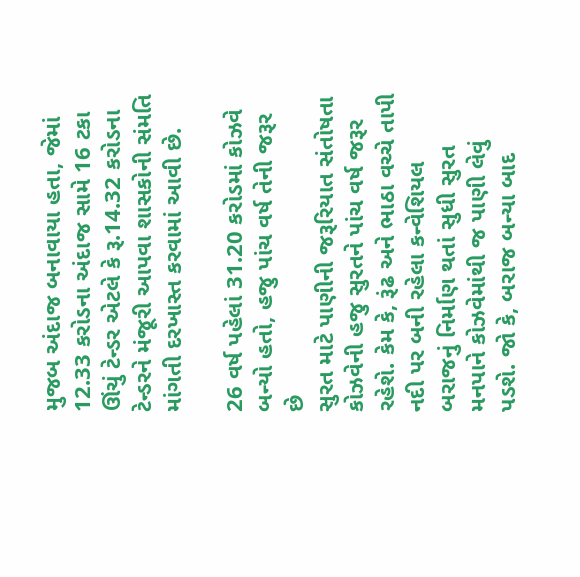મુજબ અંદાજ બનાવાયા હતા, જેમાં 12.33 કરોડના અંદાજ સામે 16 ટકા ઊંચું ટેન્ડર એટલે કે રૂ.14.32 કરોડના ટેન્ડરને મંજૂરી આપવા શાસકોની સંમતિ માંગતી દરખાસ્ત કરવામાં આવી છે.

26 વર્ષ પહેલાં 31.20 કરોડમાં કોઝવે બન્યો હતો, હજુ પાંચ વર્ષ તેની જરૂર છે
સુરત માટે પાણીની જરૂરિયાત સંતોષતા કોઝવેની હજુ સુરતને પાંચ વર્ષ જરૂર રહેશે. કેમ કે, રૂંઢ અને ભાઠા વચ્ચે તાપી નદી પર બની રહેલા કન્વેશિયલ બરાજનું નિર્માણ થતાં સુધી સુરત મનપાને કોઝવેમાંથી જ પાણી લેવું પડશે. જો કે, બરાજ બન્યા બાદ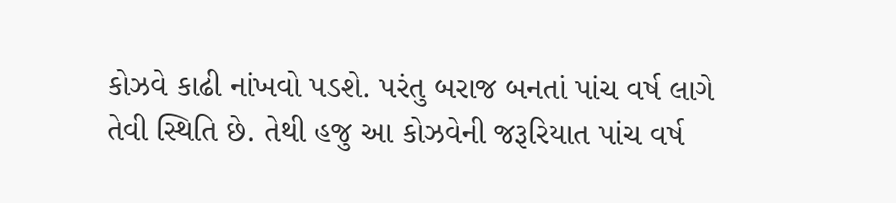કોઝવે કાઢી નાંખવો પડશે. પરંતુ બરાજ બનતાં પાંચ વર્ષ લાગે તેવી સ્થિતિ છે. તેથી હજુ આ કોઝવેની જરૂરિયાત પાંચ વર્ષ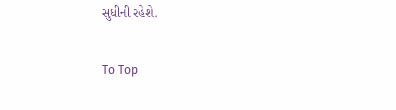સુધીની રહેશે.

To Top